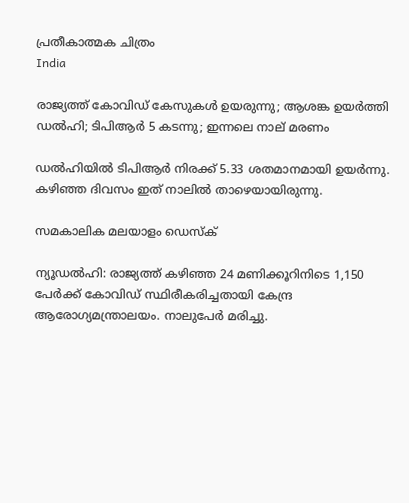പ്രതീകാത്മക ചിത്രം
India

രാജ്യത്ത് കോവിഡ് കേസുകള്‍ ഉയരുന്നു; ആശങ്ക ഉയര്‍ത്തി ഡല്‍ഹി; ടിപിആര്‍ 5 കടന്നു; ഇന്നലെ നാല് മരണം

ഡല്‍ഹിയില്‍ ടിപിആര്‍ നിരക്ക് 5.33 ശതമാനമായി ഉയര്‍ന്നു. കഴിഞ്ഞ ദിവസം ഇത് നാലില്‍ താഴെയായിരുന്നു.

സമകാലിക മലയാളം ഡെസ്ക്

ന്യൂഡല്‍ഹി: രാജ്യത്ത് കഴിഞ്ഞ 24 മണിക്കൂറിനിടെ 1,150 പേര്‍ക്ക് കോവിഡ് സ്ഥിരീകരിച്ചതായി കേന്ദ്ര ആരോഗ്യമന്ത്രാലയം. നാലുപേര്‍ മരിച്ചു.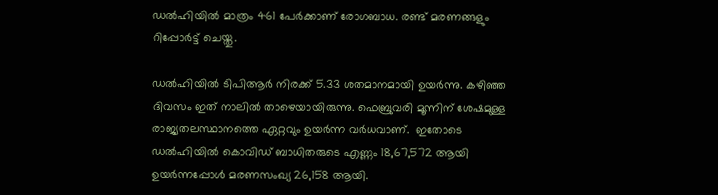ഡല്‍ഹിയില്‍ മാത്രം 461 പേര്‍ക്കാണ് രോഗബാധ. രണ്ട് മരണങ്ങളും റിപ്പോര്‍ട്ട് ചെയ്തു.

ഡല്‍ഹിയില്‍ ടിപിആര്‍ നിരക്ക് 5.33 ശതമാനമായി ഉയര്‍ന്നു. കഴിഞ്ഞ ദിവസം ഇത് നാലില്‍ താഴെയായിരുന്നു. ഫെബ്രുവരി മൂന്നിന് ശേഷമുള്ള രാജ്യതലസ്ഥാനത്തെ ഏറ്റവും ഉയര്‍ന്ന വര്‍ധവാണ്.  ഇതോടെ ഡല്‍ഹിയില്‍ കൊവിഡ് ബാധിതരുടെ എണ്ണം 18,67,572 ആയി ഉയര്‍ന്നപ്പോള്‍ മരണസംഖ്യ 26,158 ആയി.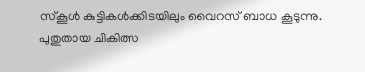സ്‌കൂള്‍ കുട്ടികള്‍ക്കിടയിലും വൈറസ് ബാധ കൂടുന്നു. പുതുതായ ചികിത്സ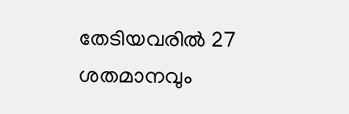തേടിയവരില്‍ 27 ശതമാനവും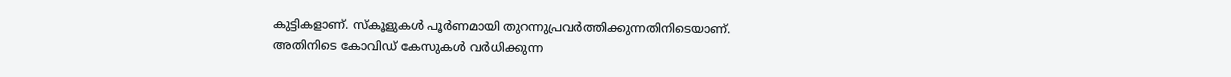കുട്ടികളാണ്. സ്‌കൂളുകള്‍ പൂര്‍ണമായി തുറന്നുപ്രവര്‍ത്തിക്കുന്നതിനിടെയാണ്. അതിനിടെ കോവിഡ് കേസുകള്‍ വര്‍ധിക്കുന്ന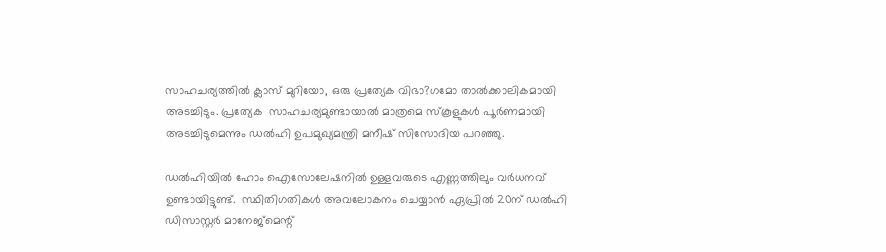സാഹചര്യത്തില്‍ ക്ലാസ് മുറിയോ, ഒരു പ്രത്യേക വിഭാ?ഗമോ താല്‍ക്കാലികമായി അടച്ചിടും. പ്രത്യേക  സാഹചര്യമുണ്ടായാല്‍ മാത്രമെ സ്‌കൂളുകള്‍ പൂര്‍ണമായി അടച്ചിടുമെന്നും ഡല്‍ഹി ഉപമുഖ്യമന്ത്രി മനീഷ് സിസോദിയ പറഞ്ഞു.

ഡല്‍ഹിയില്‍ ഹോം ഐസോലേഷനില്‍ ഉള്ളവരുടെ എണ്ണത്തിലും വര്‍ധനവ് ഉണ്ടായിട്ടുണ്ട്.  സ്ഥിതിഗതികള്‍ അവലോകനം ചെയ്യാന്‍ ഏപ്രില്‍ 20ന് ഡല്‍ഹി ഡിസാസ്റ്റര്‍ മാനേജ്മെന്റ്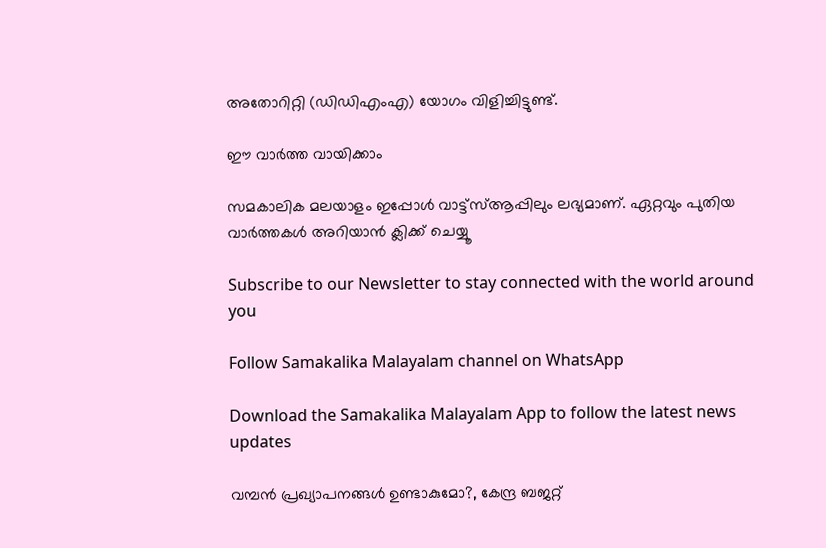അതോറിറ്റി (ഡിഡിഎംഎ) യോഗം വിളിച്ചിട്ടുണ്ട്.

ഈ വാര്‍ത്ത വായിക്കാം

സമകാലിക മലയാളം ഇപ്പോള്‍ വാട്ട്‌സ്ആപ്പിലും ലഭ്യമാണ്. ഏറ്റവും പുതിയ വാര്‍ത്തകള്‍ അറിയാന്‍ ക്ലിക്ക് ചെയ്യൂ

Subscribe to our Newsletter to stay connected with the world around you

Follow Samakalika Malayalam channel on WhatsApp

Download the Samakalika Malayalam App to follow the latest news updates

വമ്പൻ പ്രഖ്യാപനങ്ങൾ ഉണ്ടാകുമോ?, കേന്ദ്ര ബജറ്റ്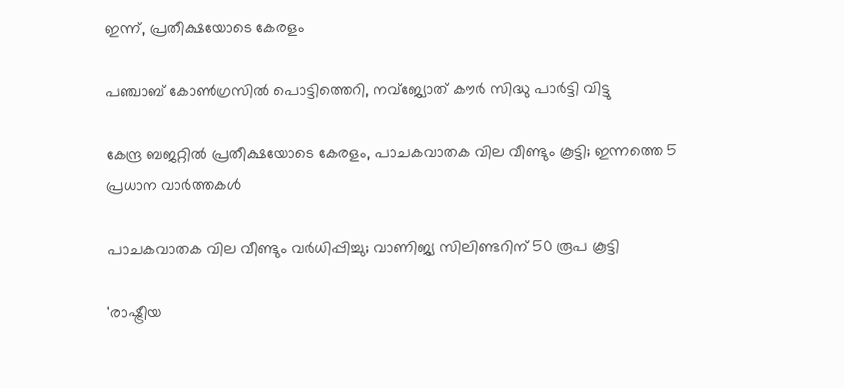ഇന്ന്, പ്രതീക്ഷയോടെ കേരളം

പഞ്ചാബ് കോണ്‍ഗ്രസില്‍ പൊട്ടിത്തെറി, നവ്ജ്യോത് കൗര്‍ സിദ്ധു പാര്‍ട്ടി വിട്ടു

കേന്ദ്ര ബജറ്റിൽ പ്രതീക്ഷയോടെ കേരളം, പാചകവാതക വില വീണ്ടും കൂട്ടി; ഇന്നത്തെ 5 പ്രധാന വാർത്തകൾ

പാചകവാതക വില വീണ്ടും വര്‍ധിപ്പിച്ചു; വാണിജ്യ സിലിണ്ടറിന് 50 രൂപ കൂട്ടി

'രാഷ്ട്രീയ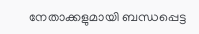നേതാക്കളുമായി ബന്ധപ്പെട്ട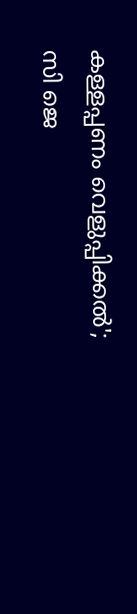കള്ളപ്പണം വെളുപ്പിക്കല്‍'; സി ജെ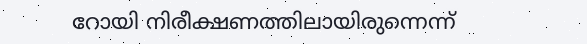റോയി നിരീക്ഷണത്തിലായിരുന്നെന്ന്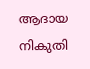ആദായ നികുതി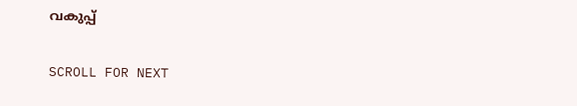വകുപ്പ്

SCROLL FOR NEXT